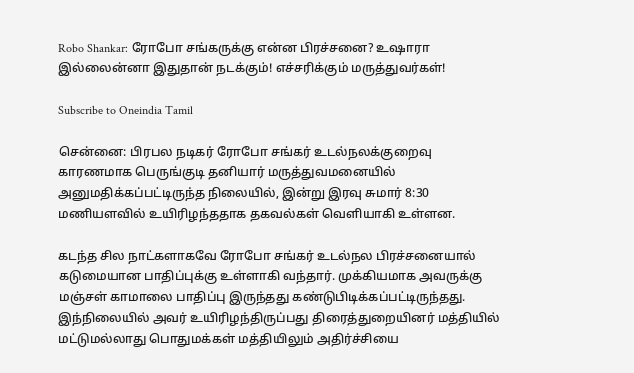Robo Shankar: ரோபோ சங்கருக்கு என்ன பிரச்சனை? உஷாரா இல்லைன்னா இதுதான் நடக்கும்! எச்சரிக்கும் மருத்துவர்கள்!

Subscribe to Oneindia Tamil

சென்னை: பிரபல நடிகர் ரோபோ சங்கர் உடல்நலக்குறைவு காரணமாக பெருங்குடி தனியார் மருத்துவமனையில் அனுமதிக்கப்பட்டிருந்த நிலையில், இன்று இரவு சுமார் 8:30 மணியளவில் உயிரிழந்ததாக தகவல்கள் வெளியாகி உள்ளன.

கடந்த சில நாட்களாகவே ரோபோ சங்கர் உடல்நல பிரச்சனையால் கடுமையான பாதிப்புக்கு உள்ளாகி வந்தார். முக்கியமாக அவருக்கு மஞ்சள் காமாலை பாதிப்பு இருந்தது கண்டுபிடிக்கப்பட்டிருந்தது. இந்நிலையில் அவர் உயிரிழந்திருப்பது திரைத்துறையினர் மத்தியில் மட்டுமல்லாது பொதுமக்கள் மத்தியிலும் அதிர்ச்சியை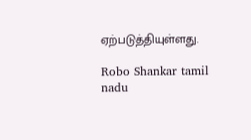ஏற்படுத்தியுள்ளது.

Robo Shankar tamil nadu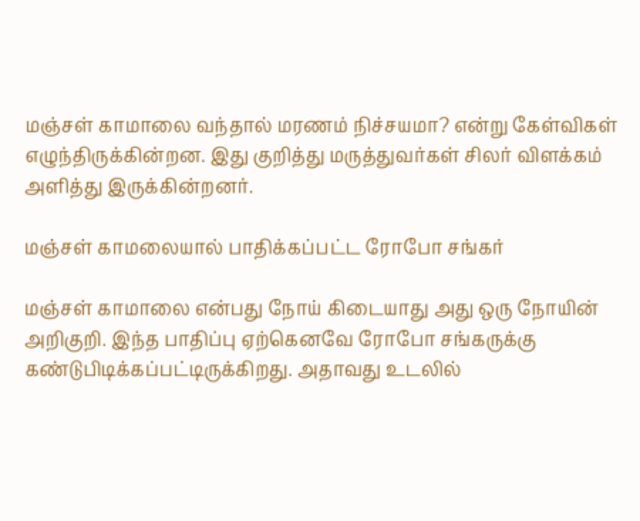மஞ்சள் காமாலை வந்தால் மரணம் நிச்சயமா? என்று கேள்விகள் எழுந்திருக்கின்றன. இது குறித்து மருத்துவர்கள் சிலர் விளக்கம் அளித்து இருக்கின்றனர்.

மஞ்சள் காமலையால் பாதிக்கப்பட்ட ரோபோ சங்கர்

மஞ்சள் காமாலை என்பது நோய் கிடையாது அது ஒரு நோயின் அறிகுறி. இந்த பாதிப்பு ஏற்கெனவே ரோபோ சங்கருக்கு கண்டுபிடிக்கப்பட்டிருக்கிறது. அதாவது உடலில்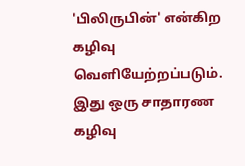'பிலிருபின்' என்கிற கழிவு வெளியேற்றப்படும். இது ஒரு சாதாரண கழிவு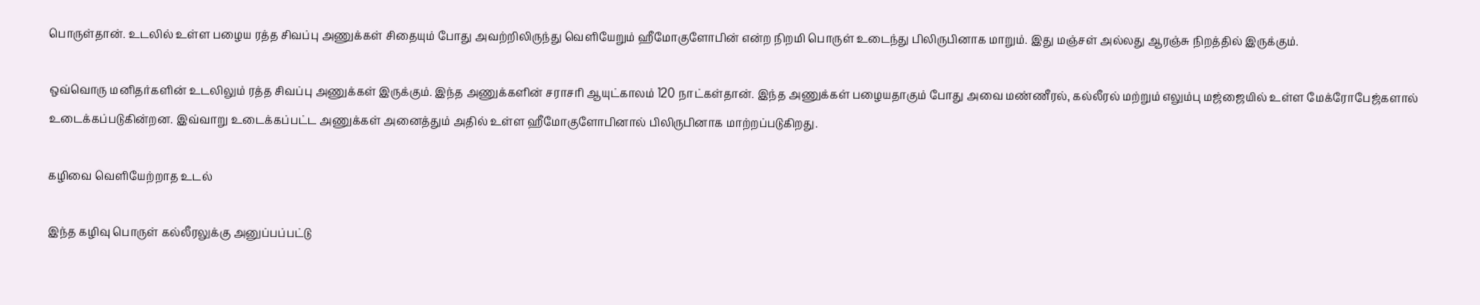பொருள்தான். உடலில் உள்ள பழைய ரத்த சிவப்பு அணுக்கள் சிதையும் போது அவற்றிலிருந்து வெளியேறும் ஹீமோகுளோபின் என்ற நிறமி பொருள் உடைந்து பிலிருபினாக மாறும். இது மஞ்சள் அல்லது ஆரஞ்சு நிறத்தில் இருக்கும்.

ஒவ்வொரு மனிதர்களின் உடலிலும் ரத்த சிவப்பு அணுக்கள் இருக்கும். இந்த அணுக்களின் சராசரி ஆயுட்காலம் 120 நாட்கள்தான். இந்த அணுக்கள் பழையதாகும் போது அவை மண்ணீரல், கல்லீரல் மற்றும் எலும்பு மஜ்ஜையில் உள்ள மேக்ரோபேஜ்களால் உடைக்கப்படுகின்றன. இவ்வாறு உடைக்கப்பட்ட அணுக்கள் அனைத்தும் அதில் உள்ள ஹீமோகுளோபினால் பிலிருபினாக மாற்றப்படுகிறது.

கழிவை வெளியேற்றாத உடல்

இந்த கழிவு பொருள் கல்லீரலுக்கு அனுப்பப்பட்டு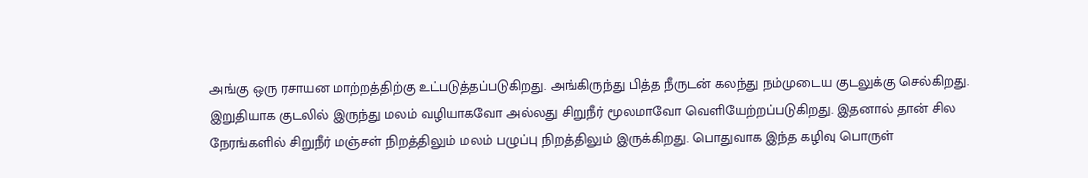அங்கு ஒரு ரசாயன மாற்றத்திற்கு உட்படுத்தப்படுகிறது. அங்கிருந்து பித்த நீருடன் கலந்து நம்முடைய குடலுக்கு செல்கிறது. இறுதியாக குடலில் இருந்து மலம் வழியாகவோ அல்லது சிறுநீர் மூலமாவோ வெளியேற்றப்படுகிறது. இதனால் தான் சில நேரங்களில் சிறுநீர் மஞ்சள் நிறத்திலும் மலம் பழுப்பு நிறத்திலும் இருக்கிறது. பொதுவாக இந்த கழிவு பொருள்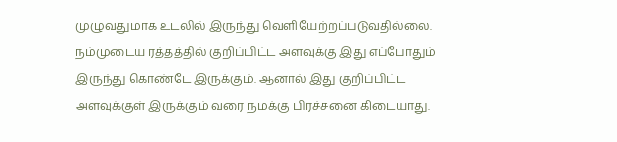முழுவதுமாக உடலில் இருந்து வெளியேற்றப்படுவதில்லை. நம்முடைய ரத்தத்தில் குறிப்பிட்ட அளவுக்கு இது எப்போதும் இருந்து கொண்டே இருக்கும். ஆனால் இது குறிப்பிட்ட அளவுக்குள் இருக்கும் வரை நமக்கு பிரச்சனை கிடையாது.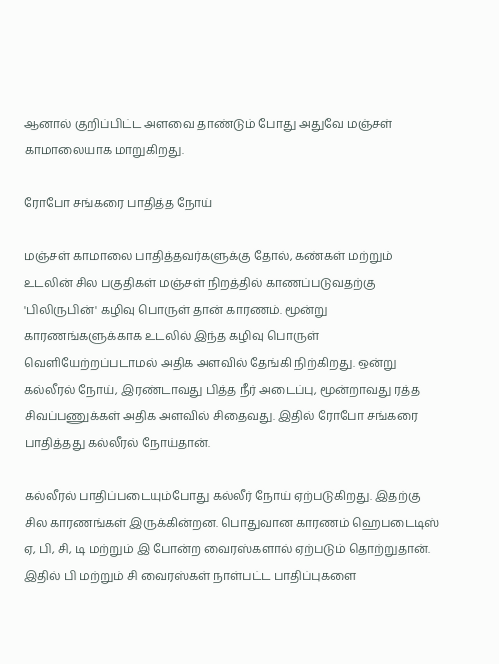ஆனால் குறிப்பிட்ட அளவை தாண்டும் போது அதுவே மஞ்சள் காமாலையாக மாறுகிறது.

ரோபோ சங்கரை பாதித்த நோய்

மஞ்சள் காமாலை பாதித்தவர்களுக்கு தோல், கண்கள் மற்றும் உடலின் சில பகுதிகள் மஞ்சள் நிறத்தில் காணப்படுவதற்கு 'பிலிருபின்' கழிவு பொருள் தான் காரணம். மூன்று காரணங்களுக்காக உடலில் இந்த கழிவு பொருள் வெளியேற்றப்படாமல் அதிக அளவில் தேங்கி நிற்கிறது. ஒன்று கல்லீரல் நோய், இரண்டாவது பித்த நீர் அடைப்பு, மூன்றாவது ரத்த சிவப்பணுக்கள் அதிக அளவில் சிதைவது. இதில் ரோபோ சங்கரை பாதித்தது கல்லீரல் நோய்தான்.

கல்லீரல் பாதிப்படையும்போது கல்லீர் நோய் ஏற்படுகிறது. இதற்கு சில காரணங்கள் இருக்கின்றன. பொதுவான காரணம் ஹெபடைடிஸ் ஏ, பி, சி, டி மற்றும் இ போன்ற வைரஸ்களால் ஏற்படும் தொற்றுதான். இதில் பி மற்றும் சி வைரஸ்கள் நாள்பட்ட பாதிப்புகளை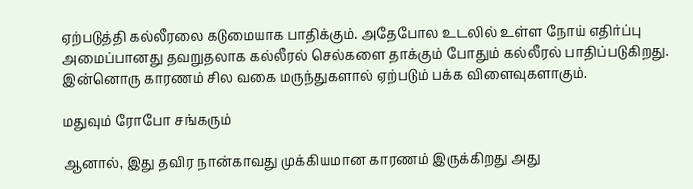ஏற்படுத்தி கல்லீரலை கடுமையாக பாதிக்கும். அதேபோல உடலில் உள்ள நோய் எதிர்ப்பு அமைப்பானது தவறுதலாக கல்லீரல் செல்களை தாக்கும் போதும் கல்லீரல் பாதிப்படுகிறது. இன்னொரு காரணம் சில வகை மருந்துகளால் ஏற்படும் பக்க விளைவுகளாகும்.

மதுவும் ரோபோ சங்கரும்

ஆனால், இது தவிர நான்காவது முக்கியமான காரணம் இருக்கிறது அது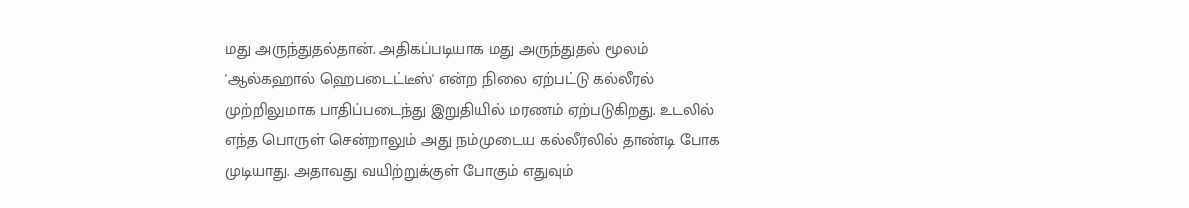மது அருந்துதல்தான். அதிகப்படியாக மது அருந்துதல் மூலம் 'ஆல்கஹால் ஹெபடைட்டீஸ்' என்ற நிலை ஏற்பட்டு கல்லீரல் முற்றிலுமாக பாதிப்படைந்து இறுதியில் மரணம் ஏற்படுகிறது. உடலில் எந்த பொருள் சென்றாலும் அது நம்முடைய கல்லீரலில் தாண்டி போக முடியாது. அதாவது வயிற்றுக்குள் போகும் எதுவும்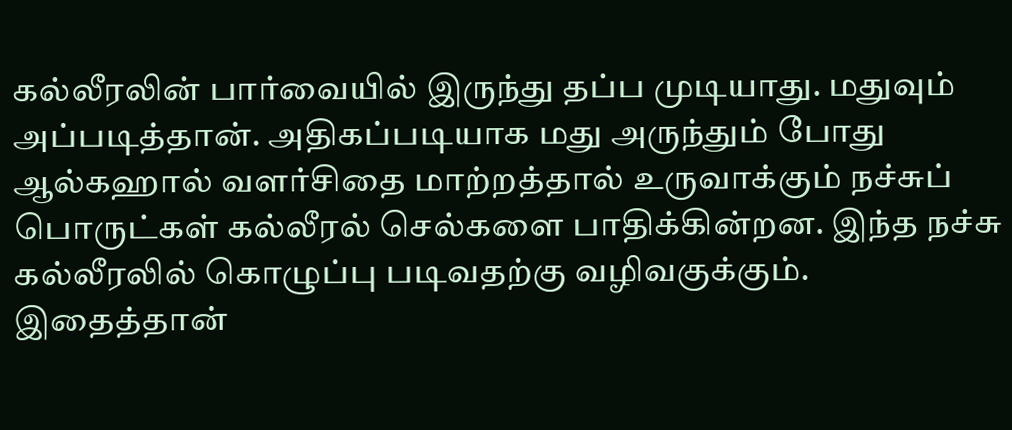கல்லீரலின் பார்வையில் இருந்து தப்ப முடியாது. மதுவும் அப்படித்தான். அதிகப்படியாக மது அருந்தும் போது ஆல்கஹால் வளர்சிதை மாற்றத்தால் உருவாக்கும் நச்சுப் பொருட்கள் கல்லீரல் செல்களை பாதிக்கின்றன. இந்த நச்சு கல்லீரலில் கொழுப்பு படிவதற்கு வழிவகுக்கும். இதைத்தான்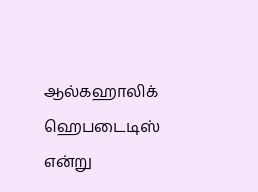ஆல்கஹாலிக் ஹெபடைடிஸ் என்று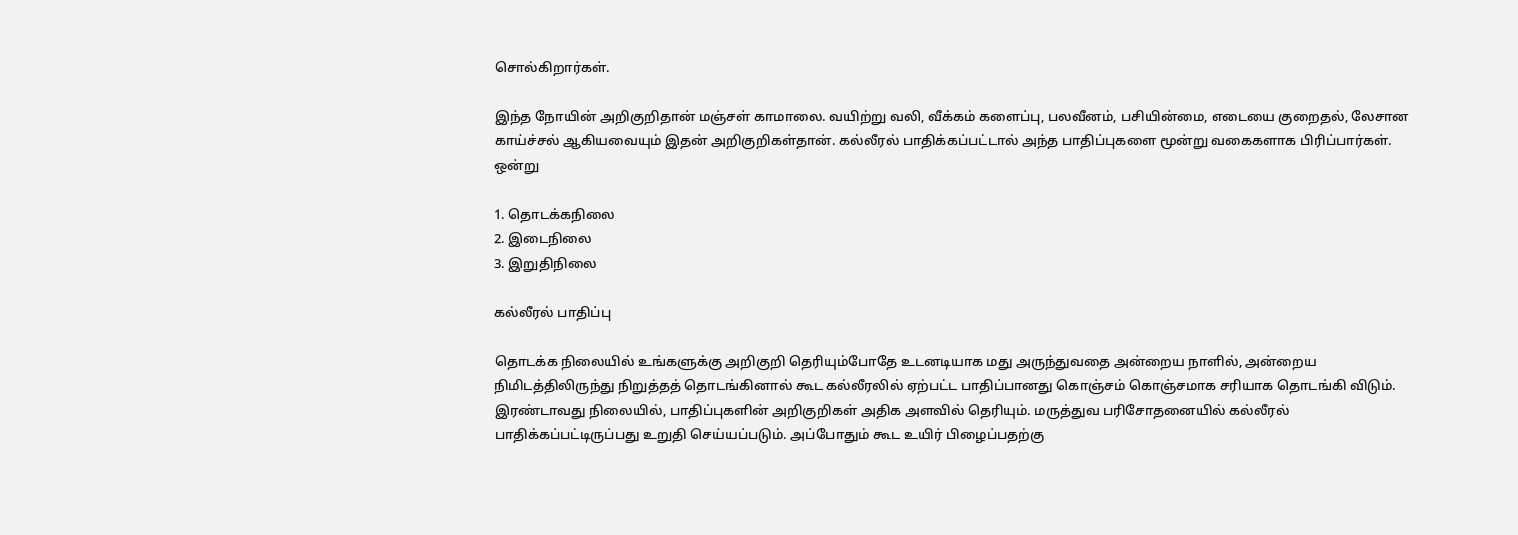சொல்கிறார்கள்.

இந்த நோயின் அறிகுறிதான் மஞ்சள் காமாலை. வயிற்று வலி, வீக்கம் களைப்பு, பலவீனம், பசியின்மை, எடையை குறைதல், லேசான காய்ச்சல் ஆகியவையும் இதன் அறிகுறிகள்தான். கல்லீரல் பாதிக்கப்பட்டால் அந்த பாதிப்புகளை மூன்று வகைகளாக பிரிப்பார்கள். ஒன்று

1. தொடக்கநிலை
2. இடைநிலை
3. இறுதிநிலை

கல்லீரல் பாதிப்பு

தொடக்க நிலையில் உங்களுக்கு அறிகுறி தெரியும்போதே உடனடியாக மது அருந்துவதை அன்றைய நாளில், அன்றைய நிமிடத்திலிருந்து நிறுத்தத் தொடங்கினால் கூட கல்லீரலில் ஏற்பட்ட பாதிப்பானது கொஞ்சம் கொஞ்சமாக சரியாக தொடங்கி விடும். இரண்டாவது நிலையில், பாதிப்புகளின் அறிகுறிகள் அதிக அளவில் தெரியும். மருத்துவ பரிசோதனையில் கல்லீரல் பாதிக்கப்பட்டிருப்பது உறுதி செய்யப்படும். அப்போதும் கூட உயிர் பிழைப்பதற்கு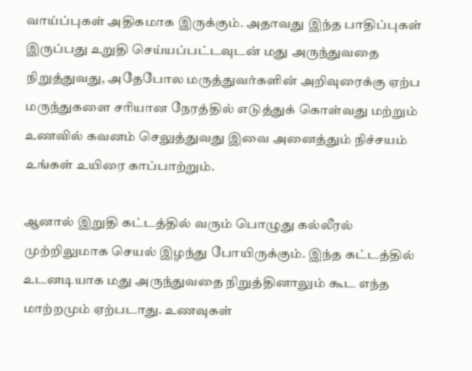வாய்ப்புகள் அதிகமாக இருக்கும். அதாவது இந்த பாதிப்புகள் இருப்பது உறுதி செய்யப்பட்டவுடன் மது அருந்துவதை நிறுத்துவது, அதேபோல மருத்துவர்களின் அறிவுரைக்கு ஏற்ப மருந்துகளை சரியான நேரத்தில் எடுத்துக் கொள்வது மற்றும் உணவில் கவனம் செலுத்துவது இவை அனைத்தும் நிச்சயம் உங்கள் உயிரை காப்பாற்றும்.

ஆனால் இறுதி கட்டத்தில் வரும் பொழுது கல்லீரல் முற்றிலுமாக செயல் இழந்து போயிருக்கும். இந்த கட்டத்தில் உடனடியாக மது அருந்துவதை நிறுத்தினாலும் கூட எந்த மாற்றமும் ஏற்படாது. உணவுகள்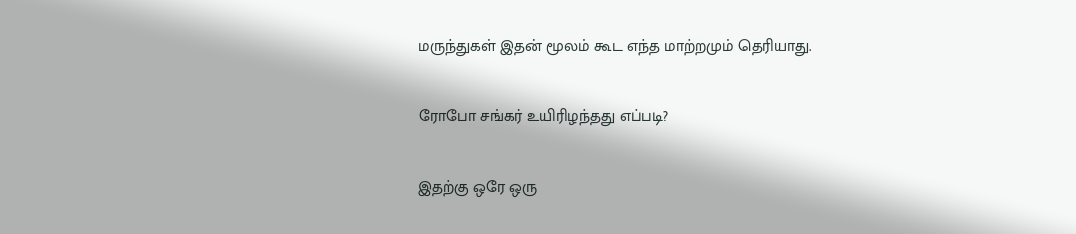மருந்துகள் இதன் மூலம் கூட எந்த மாற்றமும் தெரியாது.

ரோபோ சங்கர் உயிரிழந்தது எப்படி?

இதற்கு ஒரே ஒரு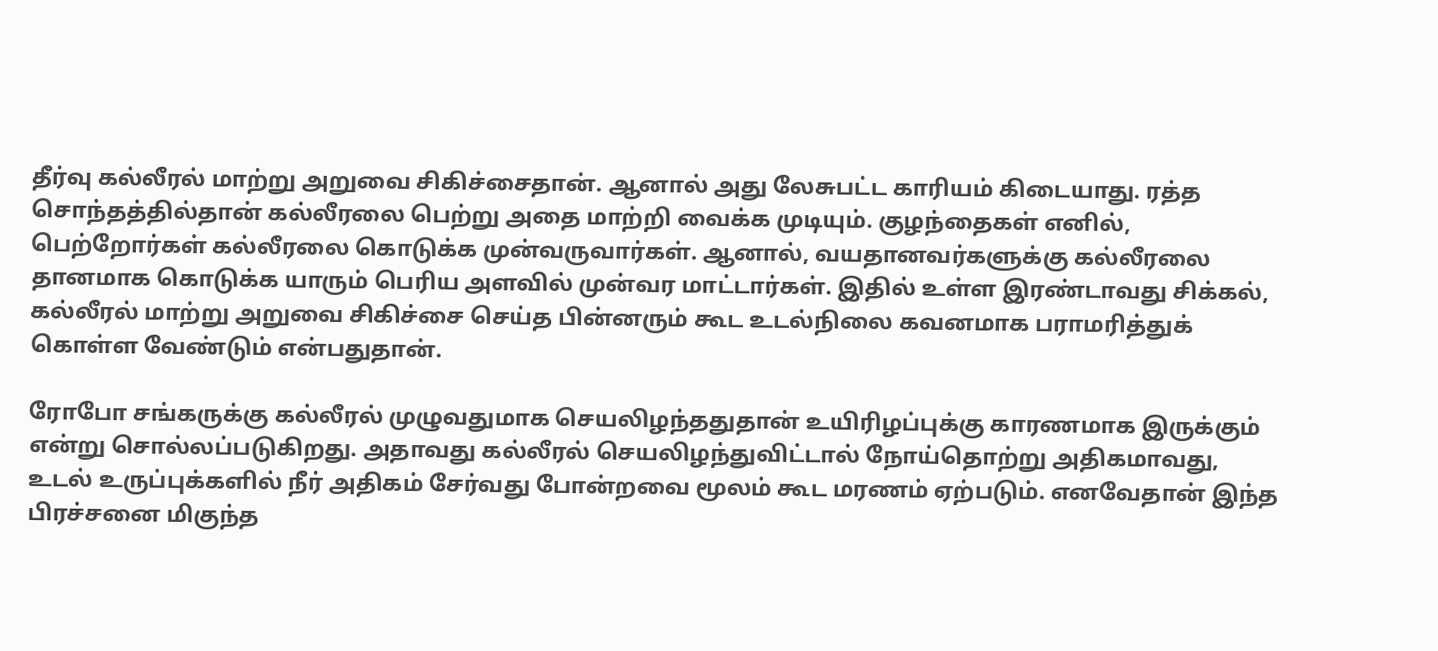தீர்வு கல்லீரல் மாற்று அறுவை சிகிச்சைதான். ஆனால் அது லேசுபட்ட காரியம் கிடையாது. ரத்த சொந்தத்தில்தான் கல்லீரலை பெற்று அதை மாற்றி வைக்க முடியும். குழந்தைகள் எனில், பெற்றோர்கள் கல்லீரலை கொடுக்க முன்வருவார்கள். ஆனால், வயதானவர்களுக்கு கல்லீரலை தானமாக கொடுக்க யாரும் பெரிய அளவில் முன்வர மாட்டார்கள். இதில் உள்ள இரண்டாவது சிக்கல், கல்லீரல் மாற்று அறுவை சிகிச்சை செய்த பின்னரும் கூட உடல்நிலை கவனமாக பராமரித்துக் கொள்ள வேண்டும் என்பதுதான்.

ரோபோ சங்கருக்கு கல்லீரல் முழுவதுமாக செயலிழந்ததுதான் உயிரிழப்புக்கு காரணமாக இருக்கும் என்று சொல்லப்படுகிறது. அதாவது கல்லீரல் செயலிழந்துவிட்டால் நோய்தொற்று அதிகமாவது, உடல் உருப்புக்களில் நீர் அதிகம் சேர்வது போன்றவை மூலம் கூட மரணம் ஏற்படும். எனவேதான் இந்த பிரச்சனை மிகுந்த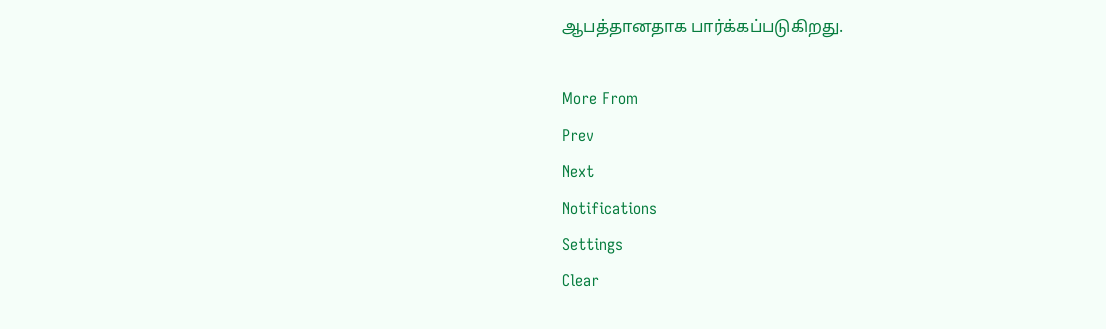ஆபத்தானதாக பார்க்கப்படுகிறது.

More From
Prev
Next
Notifications
Settings
Clear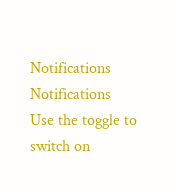Notifications
Notifications
Use the toggle to switch on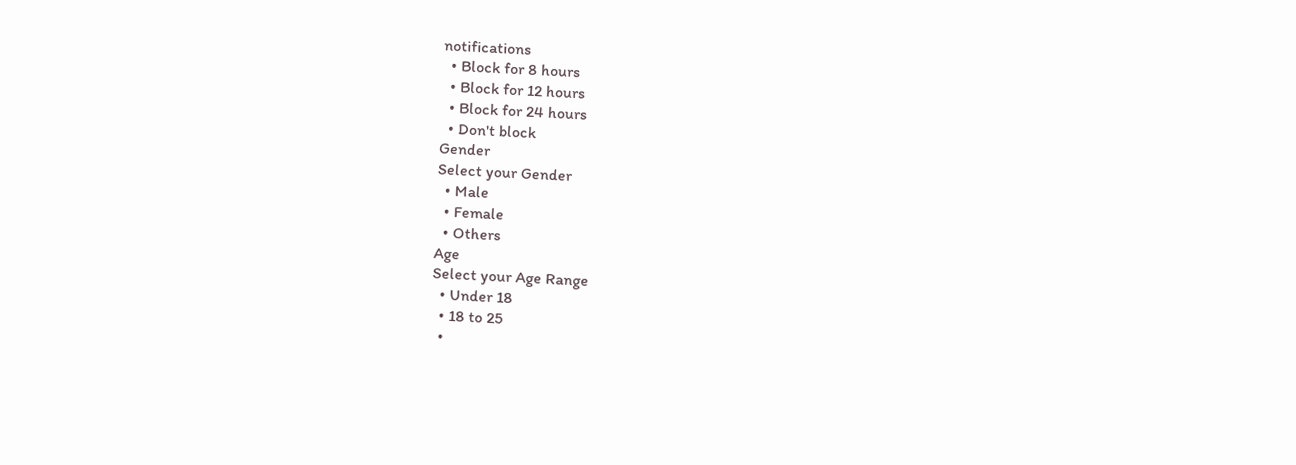notifications
  • Block for 8 hours
  • Block for 12 hours
  • Block for 24 hours
  • Don't block
Gender
Select your Gender
  • Male
  • Female
  • Others
Age
Select your Age Range
  • Under 18
  • 18 to 25
  •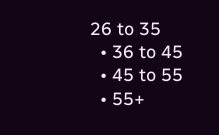26 to 35
  • 36 to 45
  • 45 to 55
  • 55+